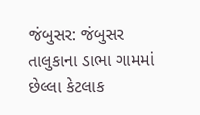જંબુસર: જંબુસર તાલુકાના ડાભા ગામમાં છેલ્લા કેટલાક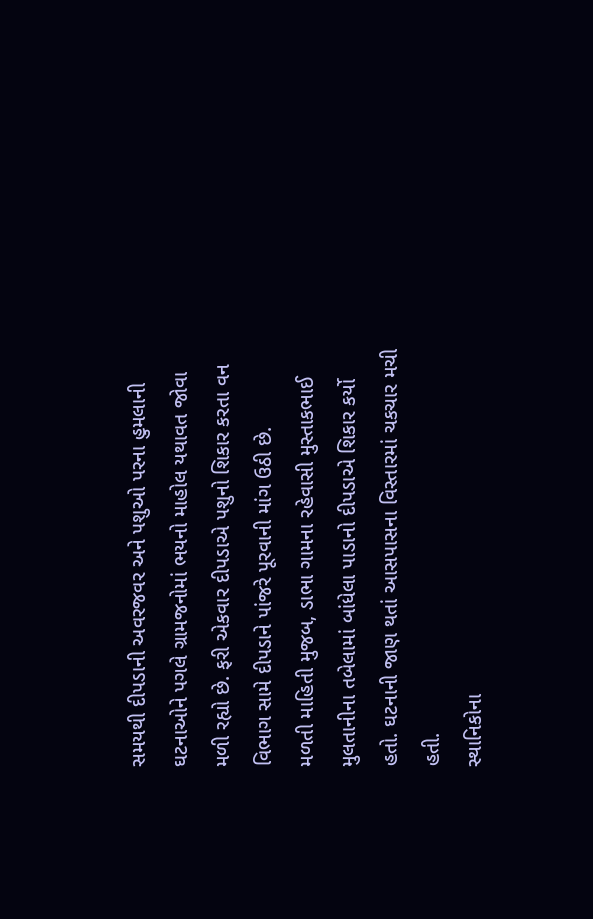સમયથી દીપડાની અવરજવર અને પશુઓ પરના હુમલાની ઘટનાઓને પગલે ગ્રામજનોમાં ભયનો માહોલ યથાવત જોવા મળી રહ્યો છે. ફરી એકવાર દીપડાએ પશુનો શિકાર કરતા વન વિભાગ સામે દીપડાને પાંજરે પૂરવાની માંગ ઉઠી છે.
મળતી માહિતી મુજબ, ડાભા ગામના રહેવાસી મુસ્તાકભાઈ મુલતાનીના તબેલામાં બાંધેલા પાડાનો દીપડાએ શિકાર કર્યો હતો. ઘટનાની જાણ થતાં આસપાસના વિસ્તારમાં ચકચાર મચી હતી.
સ્થાનિકોના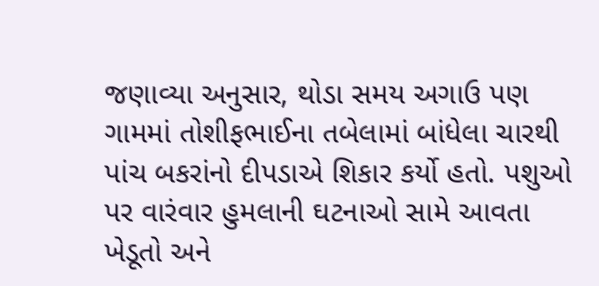જણાવ્યા અનુસાર, થોડા સમય અગાઉ પણ ગામમાં તોશીફભાઈના તબેલામાં બાંધેલા ચારથી પાંચ બકરાંનો દીપડાએ શિકાર કર્યો હતો. પશુઓ પર વારંવાર હુમલાની ઘટનાઓ સામે આવતા ખેડૂતો અને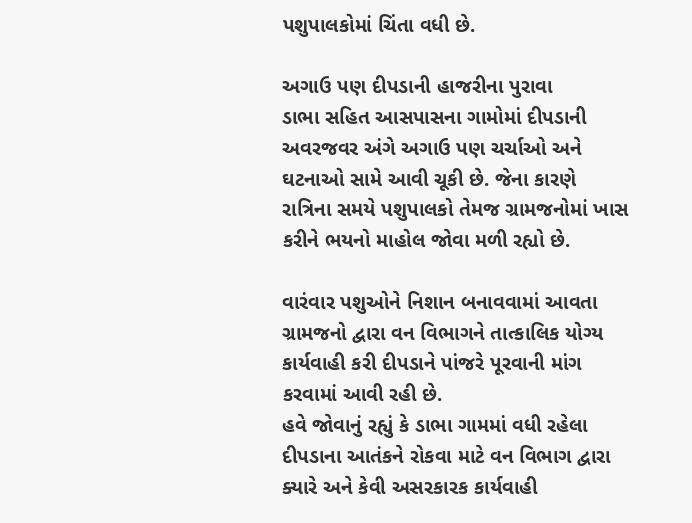પશુપાલકોમાં ચિંતા વધી છે.

અગાઉ પણ દીપડાની હાજરીના પુરાવા
ડાભા સહિત આસપાસના ગામોમાં દીપડાની અવરજવર અંગે અગાઉ પણ ચર્ચાઓ અને ઘટનાઓ સામે આવી ચૂકી છે. જેના કારણે રાત્રિના સમયે પશુપાલકો તેમજ ગ્રામજનોમાં ખાસ કરીને ભયનો માહોલ જોવા મળી રહ્યો છે.

વારંવાર પશુઓને નિશાન બનાવવામાં આવતા ગ્રામજનો દ્વારા વન વિભાગને તાત્કાલિક યોગ્ય કાર્યવાહી કરી દીપડાને પાંજરે પૂરવાની માંગ કરવામાં આવી રહી છે.
હવે જોવાનું રહ્યું કે ડાભા ગામમાં વધી રહેલા દીપડાના આતંકને રોકવા માટે વન વિભાગ દ્વારા ક્યારે અને કેવી અસરકારક કાર્યવાહી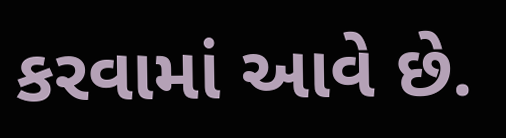કરવામાં આવે છે.